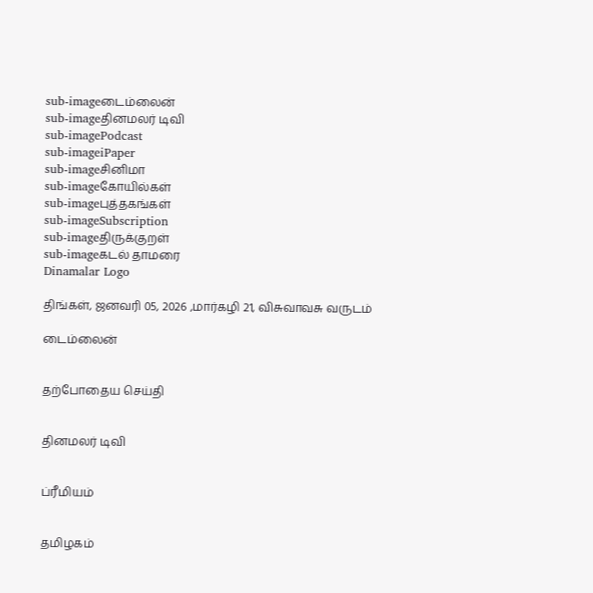sub-imageடைம்லைன்
sub-imageதினமலர் டிவி
sub-imagePodcast
sub-imageiPaper
sub-imageசினிமா
sub-imageகோயில்கள்
sub-imageபுத்தகங்கள்
sub-imageSubscription
sub-imageதிருக்குறள்
sub-imageகடல் தாமரை
Dinamalar Logo

திங்கள், ஜனவரி 05, 2026 ,மார்கழி 21, விசுவாவசு வருடம்

டைம்லைன்


தற்போதைய செய்தி


தினமலர் டிவி


ப்ரீமியம்


தமிழகம்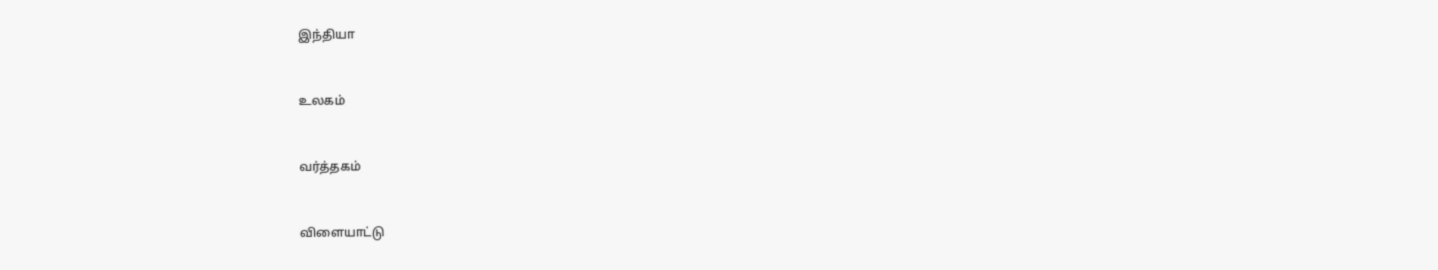இந்தியா


உலகம்


வர்த்தகம்


விளையாட்டு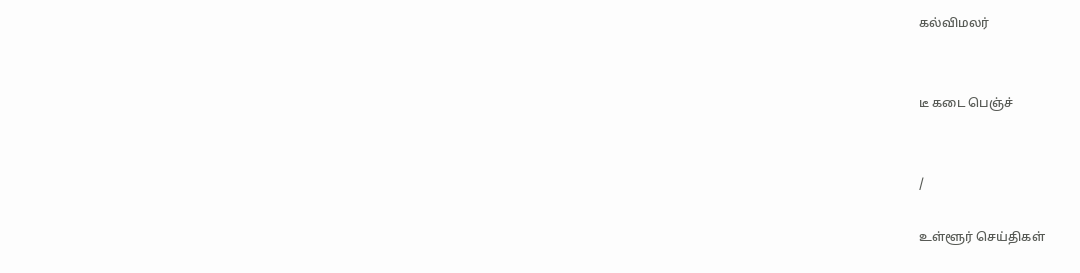கல்விமலர்


டீ கடை பெஞ்ச்


/

உள்ளூர் செய்திகள்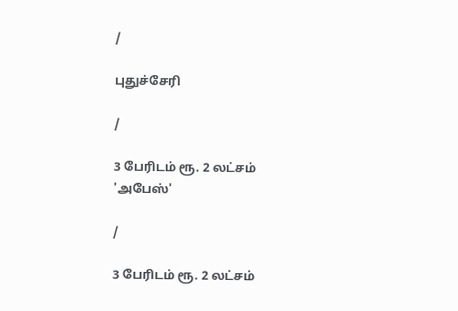/

புதுச்சேரி

/

3 பேரிடம் ரூ. 2 லட்சம் 'அபேஸ்'

/

3 பேரிடம் ரூ. 2 லட்சம்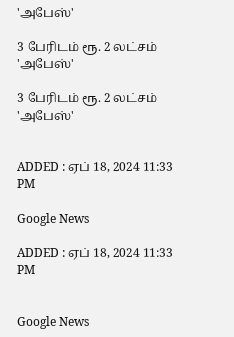'அபேஸ்'

3 பேரிடம் ரூ. 2 லட்சம் 'அபேஸ்'

3 பேரிடம் ரூ. 2 லட்சம் 'அபேஸ்'


ADDED : ஏப் 18, 2024 11:33 PM

Google News

ADDED : ஏப் 18, 2024 11:33 PM


Google News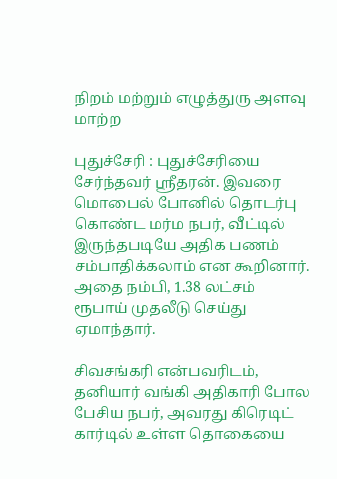நிறம் மற்றும் எழுத்துரு அளவு மாற்ற

புதுச்சேரி : புதுச்சேரியை சேர்ந்தவர் ஸ்ரீதரன். இவரை மொபைல் போனில் தொடர்பு கொண்ட மர்ம நபர், வீட்டில் இருந்தபடியே அதிக பணம் சம்பாதிக்கலாம் என கூறினார். அதை நம்பி, 1.38 லட்சம் ரூபாய் முதலீடு செய்து ஏமாந்தார்.

சிவசங்கரி என்பவரிடம், தனியார் வங்கி அதிகாரி போல பேசிய நபர், அவரது கிரெடிட் கார்டில் உள்ள தொகையை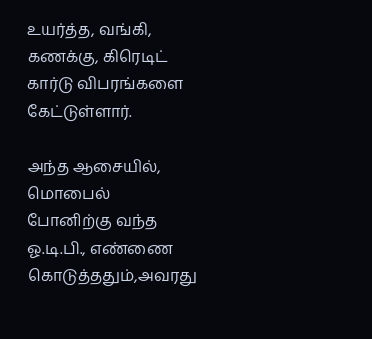உயர்த்த, வங்கி, கணக்கு, கிரெடிட் கார்டு விபரங்களை கேட்டுள்ளார்.

அந்த ஆசையில், மொபைல் போனிற்கு வந்த ஓ.டி.பி., எண்ணை கொடுத்ததும்,அவரது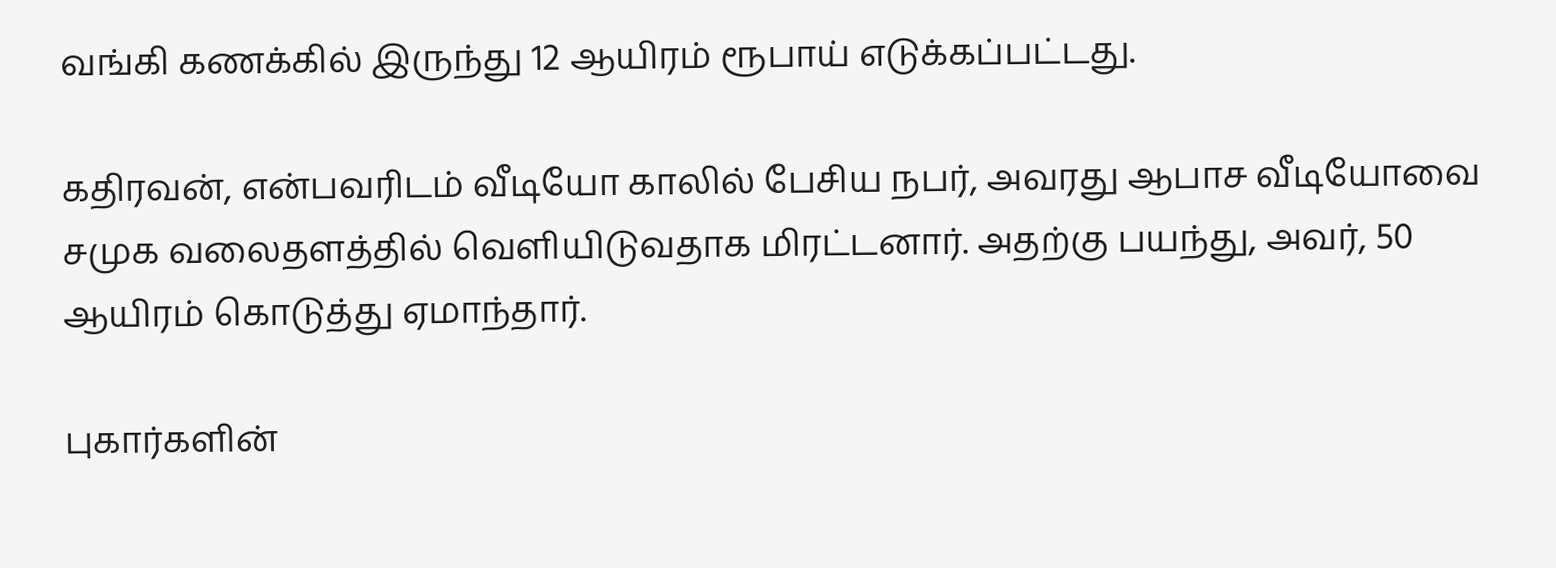வங்கி கணக்கில் இருந்து 12 ஆயிரம் ரூபாய் எடுக்கப்பட்டது.

கதிரவன், என்பவரிடம் வீடியோ காலில் பேசிய நபர், அவரது ஆபாச வீடியோவை சமுக வலைதளத்தில் வெளியிடுவதாக மிரட்டனார். அதற்கு பயந்து, அவர், 50 ஆயிரம் கொடுத்து ஏமாந்தார்.

புகார்களின்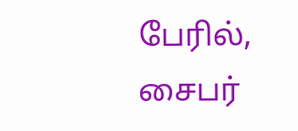பேரில், சைபர்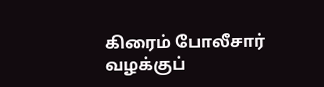கிரைம் போலீசார் வழக்குப்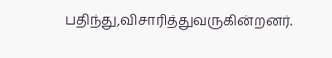பதிந்து,விசாரித்துவருகின்றனர்.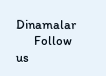Dinamalar
      Follow us